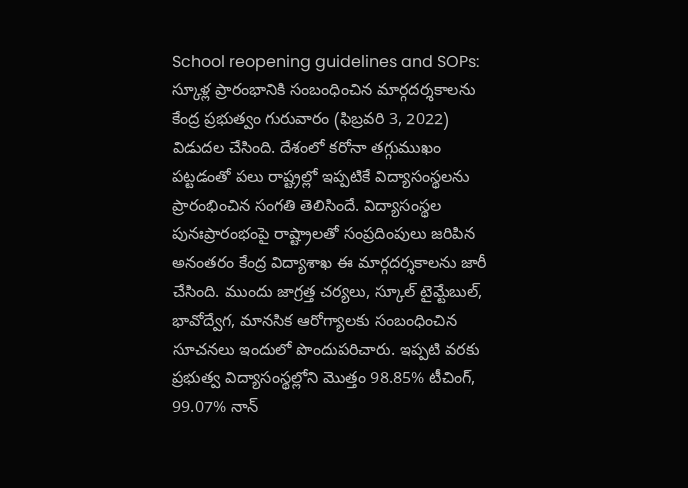School reopening guidelines and SOPs: స్కూళ్ల ప్రారంభానికి సంబంధించిన మార్గదర్శకాలను కేంద్ర ప్రభుత్వం గురువారం (ఫిబ్రవరి 3, 2022) విడుదల చేసింది. దేశంలో కరోనా తగ్గుముఖం పట్టడంతో పలు రాష్ట్రల్లో ఇప్పటికే విద్యాసంస్థలను ప్రారంభించిన సంగతి తెలిసిందే. విద్యాసంస్థల పునఃప్రారంభంపై రాష్ట్రాలతో సంప్రదింపులు జరిపిన అనంతరం కేంద్ర విద్యాశాఖ ఈ మార్గదర్శకాలను జారీ చేసింది. ముందు జాగ్రత్త చర్యలు, స్కూల్ టైమ్టేబుల్, భావోద్వేగ, మానసిక ఆరోగ్యాలకు సంబంధించిన సూచనలు ఇందులో పొందుపరిచారు. ఇప్పటి వరకు ప్రభుత్వ విద్యాసంస్థల్లోని మొత్తం 98.85% టీచింగ్, 99.07% నాన్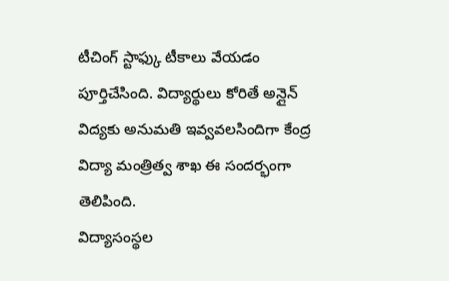టీచింగ్ స్టాఫ్కు టీకాలు వేయడం పూర్తిచేసింది. విద్యార్థులు కోరితే అన్లైన్ విద్యకు అనుమతి ఇవ్వవలసిందిగా కేంద్ర విద్యా మంత్రిత్వ శాఖ ఈ సందర్భంగా తెలిపింది.
విద్యాసంస్థల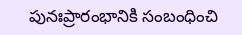పునఃప్రారంభానికి సంబంధించి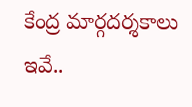కేంద్ర మార్గదర్శకాలు ఇవే..